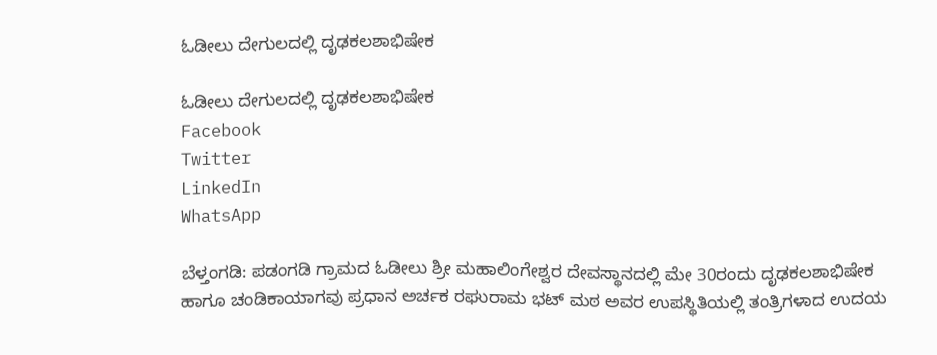ಓಡೀಲು ದೇಗುಲದಲ್ಲಿ ದೃಢಕಲಶಾಭಿಷೇಕ

ಓಡೀಲು ದೇಗುಲದಲ್ಲಿ ದೃಢಕಲಶಾಭಿಷೇಕ
Facebook
Twitter
LinkedIn
WhatsApp

ಬೆಳ್ತಂಗಡಿ: ಪಡಂಗಡಿ ಗ್ರಾಮದ ಓಡೀಲು ಶ್ರೀ ಮಹಾಲಿಂಗೇಶ್ವರ ದೇವಸ್ಥಾನದಲ್ಲಿ ಮೇ 30ರಂದು ದೃಢಕಲಶಾಭಿಷೇಕ ಹಾಗೂ ಚಂಡಿಕಾಯಾಗವು ಪ್ರಧಾನ ಅರ್ಚಕ ರಘುರಾಮ ಭಟ್ ಮಠ ಅವರ ಉಪಸ್ಥಿತಿಯಲ್ಲಿ ತಂತ್ರಿಗಳಾದ ಉದಯ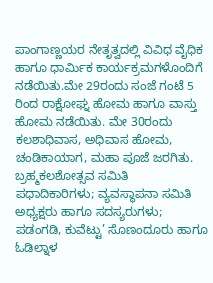ಪಾಂಗಾಣ್ಣಯರ ನೇತೃತ್ವದಲ್ಲಿ ವಿವಿಧ ವೈಧಿಕ ಹಾಗೂ ಧಾರ್ಮಿಕ ಕಾರ್ಯಕ್ರಮಗಳೊಂದಿಗೆ ನಡೆಯಿತು.ಮೇ 29ರಂದು ಸಂಜೆ ಗಂಟೆ 5 ರಿಂದ ರಾಕ್ಷೋಘ್ನ ಹೋಮ ಹಾಗೂ ವಾಸ್ತು ಹೋಮ ನಡೆಯಿತು. ಮೇ 30ರಂದು ಕಲಶಾಧಿವಾಸ, ಅಧಿವಾಸ ಹೋಮ, ಚಂಡಿಕಾಯಾಗ, ಮಹಾ ಪೂಜೆ ಜರಗಿತು. ಬ್ರಹ್ಮಕಲಶೋತ್ಸವ ಸಮಿತಿ ಪಧಾದಿಕಾರಿಗಳು; ವ್ಯವಸ್ಥಾಪನಾ ಸಮಿತಿ ಅಧ್ಯಕ್ಷರು ಹಾಗೂ ಸದಸ್ಯರುಗಳು; ಪಡಂಗಡಿ, ಕುವೆಟ್ಟು’ ಸೊಣಂದೂರು ಹಾಗೂ ಓಡಿಲ್ನಾಳ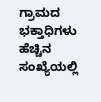ಗ್ರಾಮದ ಭಕ್ತಾಧಿಗಳು ಹೆಚ್ಚಿನ ಸಂಖ್ಯೆಯಲ್ಲಿ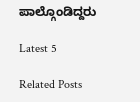ಪಾಲ್ಗೊಂಡಿದ್ದರು

Latest 5

Related Posts